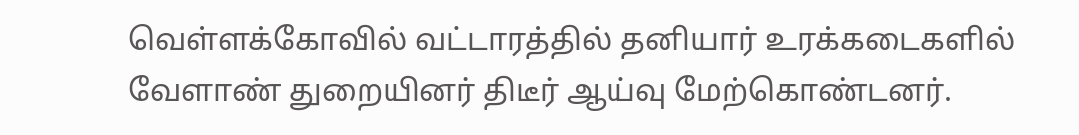வெள்ளக்கோவில் வட்டாரத்தில் தனியார் உரக்கடைகளில் வேளாண் துறையினர் திடீர் ஆய்வு மேற்கொண்டனர்.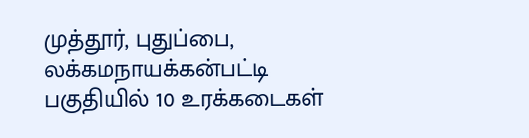முத்தூர், புதுப்பை, லக்கமநாயக்கன்பட்டி பகுதியில் 10 உரக்கடைகள்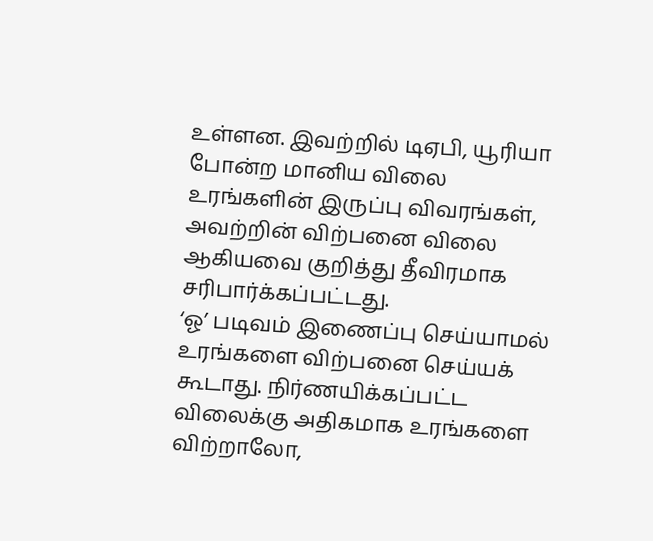உள்ளன. இவற்றில் டிஏபி, யூரியா போன்ற மானிய விலை உரங்களின் இருப்பு விவரங்கள், அவற்றின் விற்பனை விலை ஆகியவை குறித்து தீவிரமாக சரிபார்க்கப்பட்டது.
‘ஓ’ படிவம் இணைப்பு செய்யாமல் உரங்களை விற்பனை செய்யக் கூடாது. நிர்ணயிக்கப்பட்ட விலைக்கு அதிகமாக உரங்களை விற்றாலோ,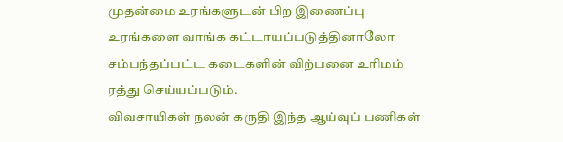முதன்மை உரங்களுடன் பிற இணைப்பு உரங்களை வாங்க கட்டாயப்படுத்தினாலோ சம்பந்தப்பட்ட கடைகளின் விற்பனை உரிமம் ரத்து செய்யப்படும்.
விவசாயிகள் நலன் கருதி இந்த ஆய்வுப் பணிகள்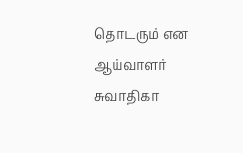தொடரும் என ஆய்வாளர் சுவாதிகா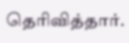தெரிவித்தார்.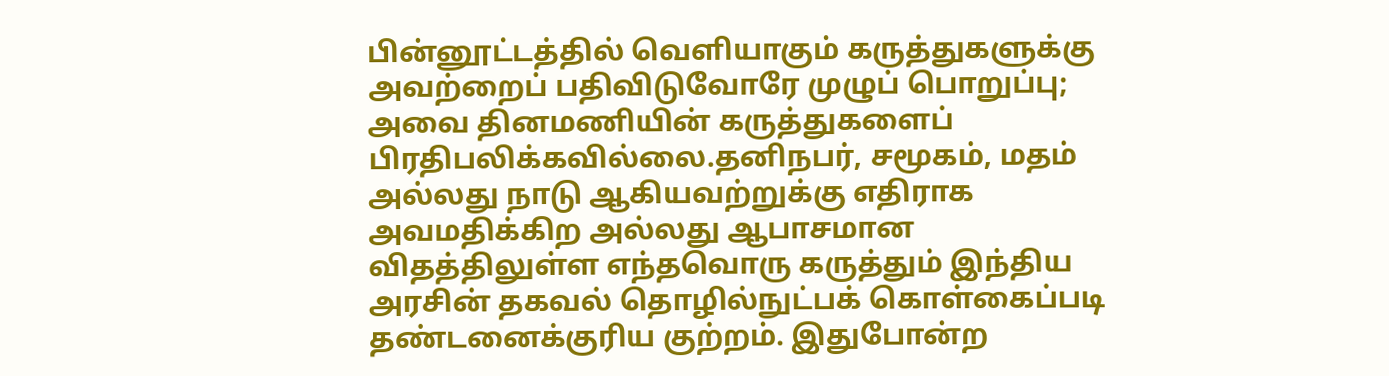பின்னூட்டத்தில் வெளியாகும் கருத்துகளுக்கு அவற்றைப் பதிவிடுவோரே முழுப் பொறுப்பு; அவை தினமணியின் கருத்துகளைப் பிரதிபலிக்கவில்லை.தனிநபர், சமூகம், மதம் அல்லது நாடு ஆகியவற்றுக்கு எதிராக அவமதிக்கிற அல்லது ஆபாசமான விதத்திலுள்ள எந்தவொரு கருத்தும் இந்திய அரசின் தகவல் தொழில்நுட்பக் கொள்கைப்படி தண்டனைக்குரிய குற்றம். இதுபோன்ற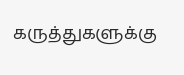கருத்துகளுக்கு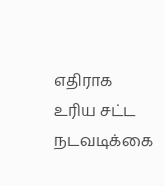எதிராக உரிய சட்ட நடவடிக்கை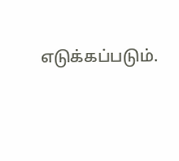எடுக்கப்படும்.